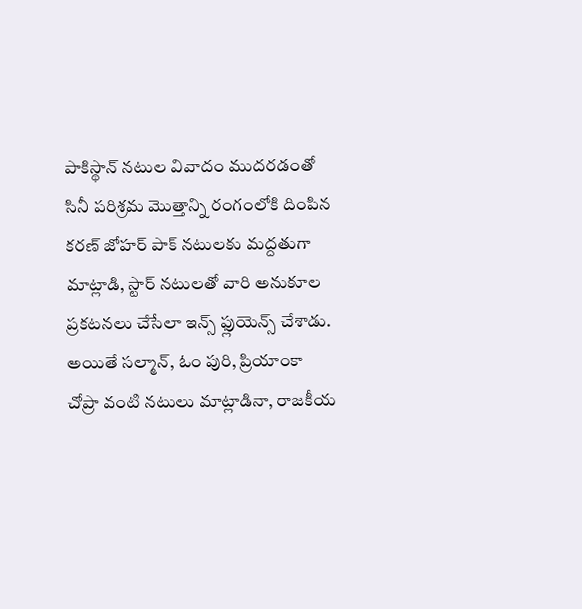పాకిస్థాన్ నటుల వివాదం ముదరడంతో సినీ పరిశ్రమ మొత్తాన్ని రంగంలోకి దింపిన కరణ్ జోహర్ పాక్ నటులకు మద్దతుగా మాట్లాడి, స్టార్ నటులతో వారి అనుకూల ప్రకటనలు చేసేలా ఇన్స్ ఫ్లుయెన్స్ చేశాడు. అయితే సల్మాన్, ఓం పురి, ప్రియాంకా చోప్రా వంటి నటులు మాట్లాడినా, రాజకీయ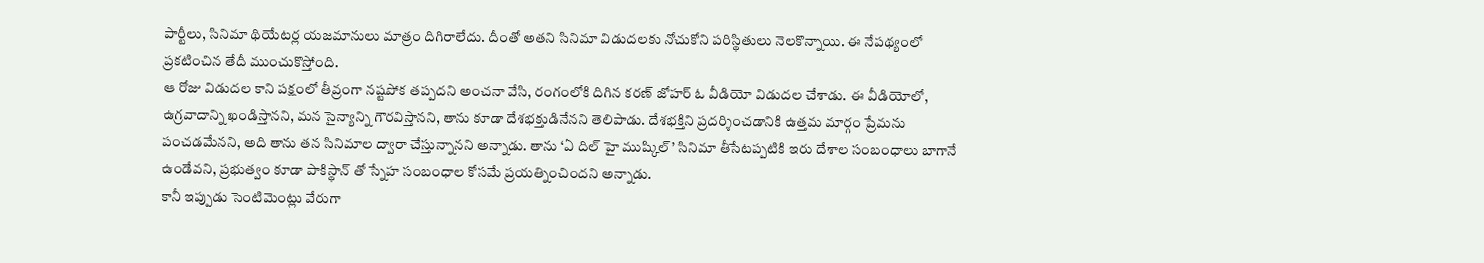పార్టీలు, సినిమా థియేటర్ల యజమానులు మాత్రం దిగిరాలేదు. దీంతో అతని సినిమా విడుదలకు నోచుకోని పరిస్థితులు నెలకొన్నాయి. ఈ నేపథ్యంలో ప్రకటించిన తేదీ ముంచుకొస్తోంది.
ఆ రోజు విడుదల కాని పక్షంలో తీవ్రంగా నష్టపోక తప్పదని అంచనా వేసి, రంగంలోకి దిగిన కరణ్ జోహర్ ఓ వీడియో విడుదల చేశాడు. ఈ వీడియోలో, ఉగ్రవాదాన్ని ఖండిస్తానని, మన సైన్యాన్ని గౌరవిస్తానని, తాను కూడా దేశభక్తుడినేనని తెలిపాడు. దేశభక్తిని ప్రదర్శించడానికి ఉత్తమ మార్గం ప్రేమను పంచడమేనని, అది తాను తన సినిమాల ద్వారా చేస్తున్నానని అన్నాడు. తాను ‘ఏ దిల్ హై ముష్కిల్’ సినిమా తీసేటప్పటికి ఇరు దేశాల సంబంధాలు బాగానే ఉండేవని, ప్రభుత్వం కూడా పాకిస్థాన్ తో స్నేహ సంబంధాల కోసమే ప్రయత్నించిందని అన్నాడు.
కానీ ఇప్పుడు సెంటిమెంట్లు వేరుగా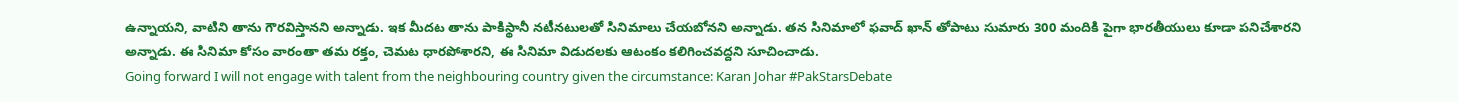ఉన్నాయని, వాటిని తాను గౌరవిస్తానని అన్నాడు. ఇక మీదట తాను పాకిస్థానీ నటీనటులతో సినిమాలు చేయబోనని అన్నాడు. తన సినిమాలో ఫవాద్ ఖాన్ తోపాటు సుమారు 300 మందికి పైగా భారతీయులు కూడా పనిచేశారని అన్నాడు. ఈ సినిమా కోసం వారంతా తమ రక్తం, చెమట ధారపోశారని, ఈ సినిమా విడుదలకు ఆటంకం కలిగించవద్దని సూచించాడు.
Going forward I will not engage with talent from the neighbouring country given the circumstance: Karan Johar #PakStarsDebate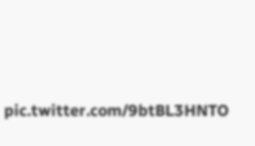pic.twitter.com/9btBL3HNTO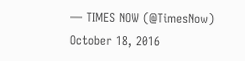— TIMES NOW (@TimesNow) October 18, 2016